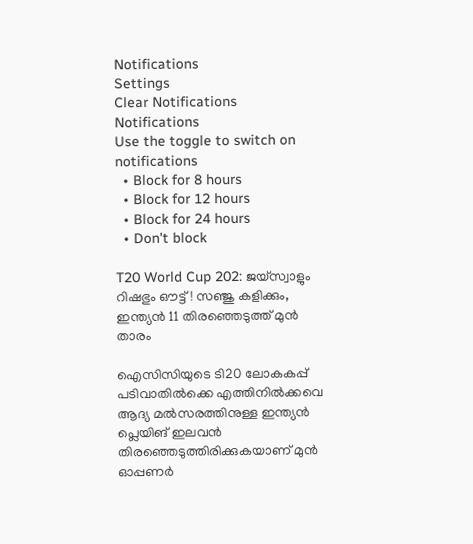Notifications
Settings
Clear Notifications
Notifications
Use the toggle to switch on notifications
  • Block for 8 hours
  • Block for 12 hours
  • Block for 24 hours
  • Don't block

T20 World Cup 202: ജയ്‌സ്വാളും റിഷഭും ഔട്ട്! സഞ്ജു കളിക്കും, ഇന്ത്യന്‍ 11 തിരഞ്ഞെടുത്ത് മുന്‍ താരം

ഐസിസിയുടെ ടി20 ലോകകപ്പ് പടിവാതില്‍ക്കെ എത്തിനില്‍ക്കവെ ആദ്യ മല്‍സരത്തിനുള്ള ഇന്ത്യന്‍ പ്ലെയിങ് ഇലവന്‍ തിരഞ്ഞെടുത്തിരിക്കുകയാണ് മുന്‍ ഓപ്പണര്‍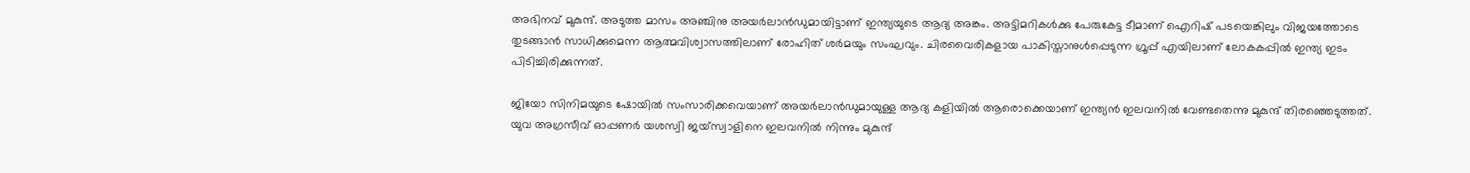അഭിനവ് മുകുന്ദ്. അടുത്ത മാസം അഞ്ചിനു അയര്‍ലാന്‍ഡുമായിട്ടാണ് ഇന്ത്യയുടെ ആദ്യ അങ്കം. അട്ടിമറികള്‍ക്കു പേരുകേട്ട ടീമാണ് ഐറിഷ് പടയെങ്കിലും വിജയത്തോടെ തുടങ്ങാന്‍ സാധിക്കുമെന്ന ആത്മവിശ്വാസത്തിലാണ് രോഹിത് ശര്‍മയും സംഘവും. ചിരവൈരികളായ പാകിസ്താനുള്‍പ്പെടുന്ന ഗ്രൂപ്പ് എയിലാണ് ലോകകപ്പില്‍ ഇന്ത്യ ഇടം പിടിച്ചിരിക്കുന്നത്.

ജിയോ സിനിമയുടെ ഷോയില്‍ സംസാരിക്കവെയാണ് അയര്‍ലാന്‍ഡുമായുള്ള ആദ്യ കളിയില്‍ ആരൊക്കെയാണ് ഇന്ത്യന്‍ ഇലവനില്‍ വേണ്ടതെന്നു മുകുന്ദ് തിരഞ്ഞെടുത്തത്. യുവ അഗ്രസീവ് ഓപ്പണര്‍ യശസ്വി ജയ്‌സ്വാളിനെ ഇലവനില്‍ നിന്നും മുകുന്ദ്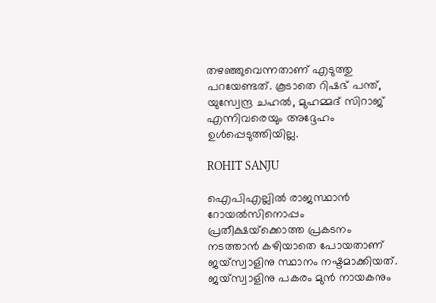തഴഞ്ഞുവെന്നതാണ് എടുത്തു പറയേണ്ടത്. കൂടാതെ റിഷഭ് പന്ത്, യുസ്വേന്ദ്ര ചഹല്‍, മുഹമ്മദ് സിറാജ് എന്നിവരെയും അദ്ദേഹം ഉള്‍പ്പെടുത്തിയില്ല.

ROHIT SANJU

ഐപിഎല്ലില്‍ രാജസ്ഥാന്‍ റോയല്‍സിനൊപ്പം പ്രതീക്ഷയ്‌ക്കൊത്ത പ്രകടനം നടത്താന്‍ കഴിയാതെ പോയതാണ് ജയ്‌സ്വാളിനു സ്ഥാനം നഷ്ടമാക്കിയത്. ജയ്‌സ്വാളിനു പകരം മുന്‍ നായകനും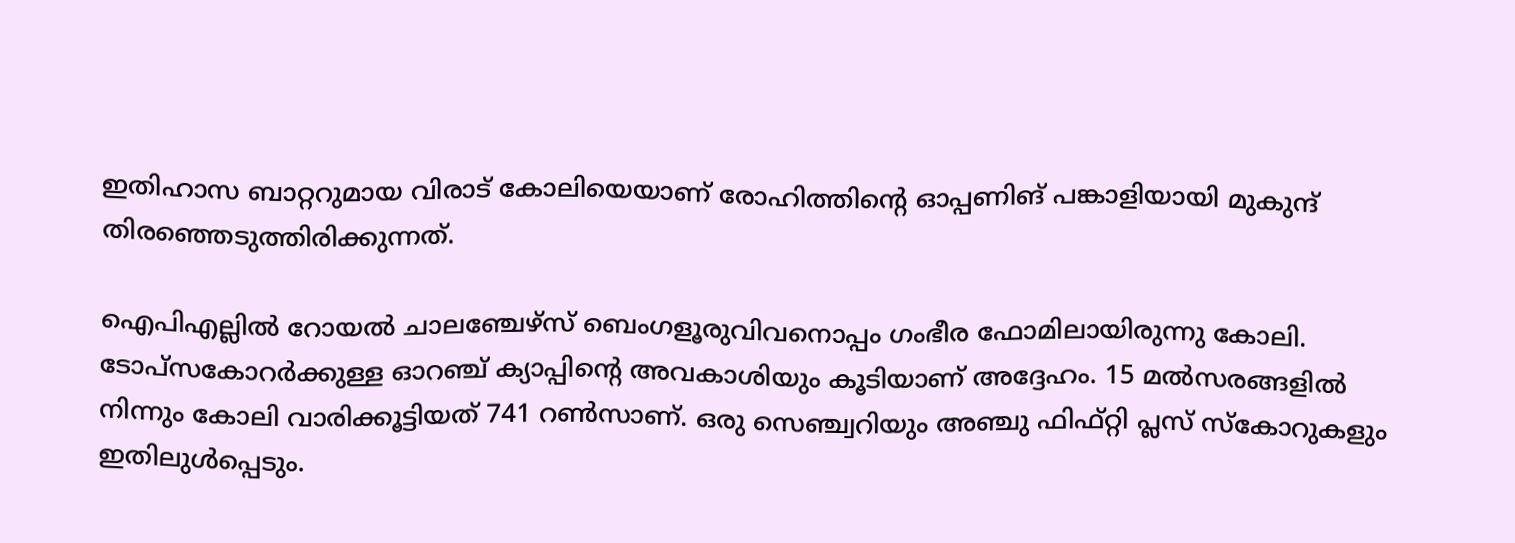ഇതിഹാസ ബാറ്ററുമായ വിരാട് കോലിയെയാണ് രോഹിത്തിന്റെ ഓപ്പണിങ് പങ്കാളിയായി മുകുന്ദ് തിരഞ്ഞെടുത്തിരിക്കുന്നത്.

ഐപിഎല്ലില്‍ റോയല്‍ ചാലഞ്ചേഴ്‌സ് ബെംഗളൂരുവിവനൊപ്പം ഗംഭീര ഫോമിലായിരുന്നു കോലി. ടോപ്‌സകോറര്‍ക്കുള്ള ഓറഞ്ച് ക്യാപ്പിന്റെ അവകാശിയും കൂടിയാണ് അദ്ദേഹം. 15 മല്‍സരങ്ങളില്‍ നിന്നും കോലി വാരിക്കൂട്ടിയത് 741 റണ്‍സാണ്. ഒരു സെഞ്ച്വറിയും അഞ്ചു ഫിഫ്റ്റി പ്ലസ് സ്‌കോറുകളും ഇതിലുള്‍പ്പെടും.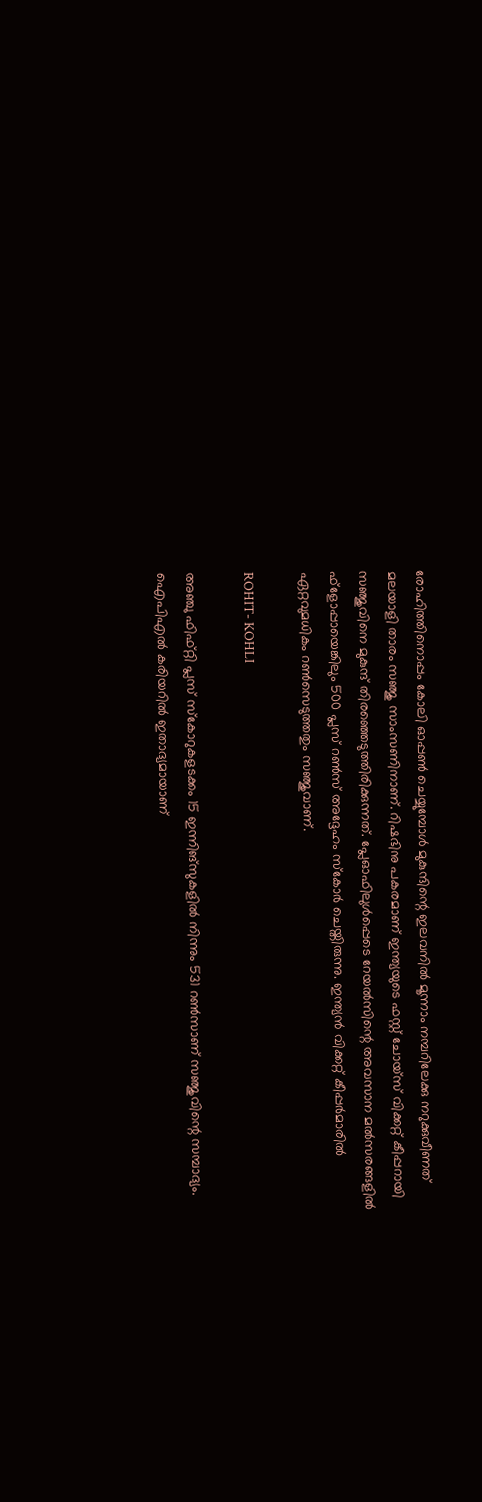രോഹിത്തിനൊപ്പം കോലി ഓപ്പണ്‍ ചെയ്യുമ്പോള്‍ മുകുന്ദിന്റെ ഇലവനില്‍ മൂന്നാം നമ്പറിലേക്കു നറുക്കുവീണത് മലയാളി താരം സഞ്ജു സാംസണിനാണ്. റിഷഭിനു പകരമാണ് ഇന്ത്യയുടെ ഫസ്റ്റ് ചോയ്‌സ് വിക്കറ്റ് കീപ്പറായി സഞ്ജുവിനെ മുകുന്ദ് തിരഞ്ഞെടുത്തിരിക്കുന്നത്. പ്ലേഓഫിലുള്‍പ്പെടെ റേയല്‍സിന്റെ അവസാന മല്‍സരങ്ങളില്‍ ഫ്‌ളോപ്പായെങ്കിലും 500 പ്ലസ് റണ്‍സ് അദ്ദേഹം സ്‌കോര്‍ ചെയ്തിരുന്നു. ഇന്ത്യന്‍ വിക്കറ്റ് കീപ്പര്‍മാരില്‍ ഏറ്റവുമധികം റണ്‍സെടുത്തതും സഞ്ജുവാണ്.

ROHIT- KOHLI

അഞ്ചു ഫിഫ്റ്റി പ്ലസ് സ്‌കോറുകളടക്കം 15 ഇന്നിങ്‌സുകളില്‍ നിന്നും 531 റണ്‍സാണ് സഞ്ജുവിന്റെ സമ്പാദ്യം. ഐപിഎല്‍ കരിയറില്‍ ഇതാദ്യമായാണ്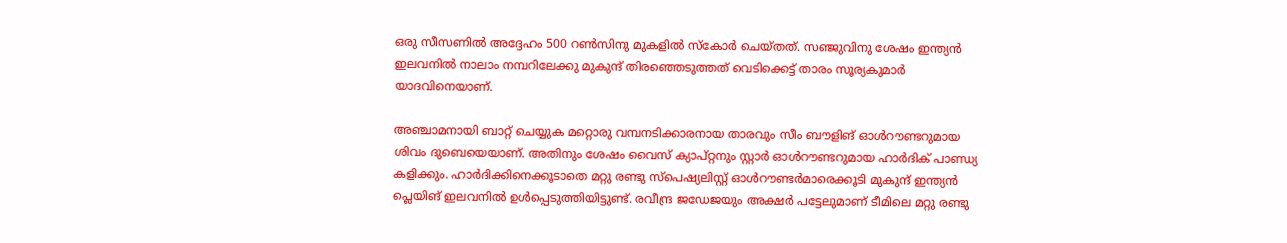ഒരു സീസണില്‍ അദ്ദേഹം 500 റണ്‍സിനു മുകളില്‍ സ്‌കോര്‍ ചെയ്തത്. സഞ്ജുവിനു ശേഷം ഇന്ത്യന്‍ ഇലവനില്‍ നാലാം നമ്പറിലേക്കു മുകുന്ദ് തിരഞ്ഞെടുത്തത് വെടിക്കെട്ട് താരം സൂര്യകുമാര്‍ യാദവിനെയാണ്.

അഞ്ചാമനായി ബാറ്റ് ചെയ്യുക മറ്റൊരു വമ്പനടിക്കാരനായ താരവും സീം ബൗളിങ് ഓള്‍റൗണ്ടറുമായ ശിവം ദുബെയെയാണ്. അതിനും ശേഷം വൈസ് ക്യാപ്റ്റനും സ്റ്റാര്‍ ഓള്‍റൗണ്ടറുമായ ഹാര്‍ദിക് പാണ്ഡ്യ കളിക്കും. ഹാര്‍ദിക്കിനെക്കൂടാതെ മറ്റു രണ്ടു സ്‌പെഷ്യലിസ്റ്റ് ഓള്‍റൗണ്ടര്‍മാരെക്കൂടി മുകുന്ദ് ഇന്ത്യന്‍ പ്ലെയിങ് ഇലവനില്‍ ഉള്‍പ്പെടുത്തിയിട്ടുണ്ട്. രവീന്ദ്ര ജഡേജയും അക്ഷര്‍ പട്ടേലുമാണ് ടീമിലെ മറ്റു രണ്ടു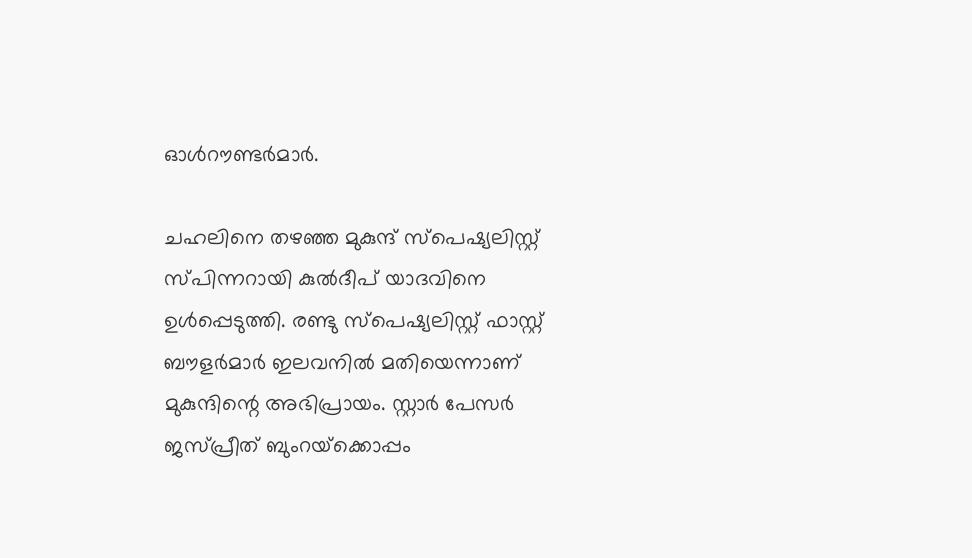ഓള്‍റൗണ്ടര്‍മാര്‍.

ചഹലിനെ തഴഞ്ഞ മുകുന്ദ് സ്‌പെഷ്യലിസ്റ്റ് സ്പിന്നറായി കുല്‍ദീപ് യാദവിനെ ഉള്‍പ്പെടുത്തി. രണ്ടു സ്‌പെഷ്യലിസ്റ്റ് ഫാസ്റ്റ് ബൗളര്‍മാര്‍ ഇലവനില്‍ മതിയെന്നാണ് മുകുന്ദിന്റെ അഭിപ്രായം. സ്റ്റാര്‍ പേസര്‍ ജസ്പ്രീത് ബുംറയ്‌ക്കൊപ്പം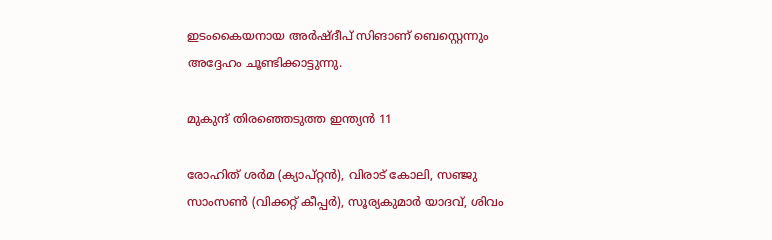ഇടംകൈയനായ അര്‍ഷ്ദീപ് സിങാണ് ബെസ്റ്റെന്നും അദ്ദേഹം ചൂണ്ടിക്കാട്ടുന്നു.

മുകുന്ദ് തിരഞ്ഞെടുത്ത ഇന്ത്യന്‍ 11

രോഹിത് ശര്‍മ (ക്യാപ്റ്റന്‍), വിരാട് കോലി, സഞ്ജു സാംസണ്‍ (വിക്കറ്റ് കീപ്പര്‍), സൂര്യകുമാര്‍ യാദവ്, ശിവം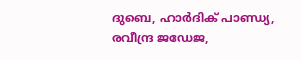ദുബെ, ഹാര്‍ദിക് പാണ്ഡ്യ, രവീന്ദ്ര ജഡേജ,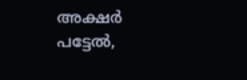അക്ഷര്‍ പട്ടേല്‍,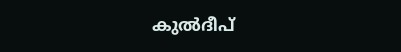കുല്‍ദീപ്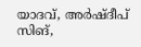യാദവ്, അര്‍ഷ്ദീപ് സിങ്,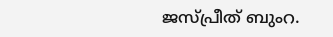ജസ്പ്രീത് ബുംറ.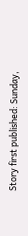Story first published: Sunday,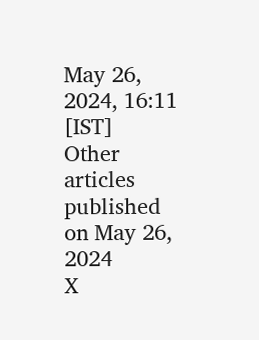May 26, 2024, 16:11 [IST]
Other articles published on May 26, 2024
X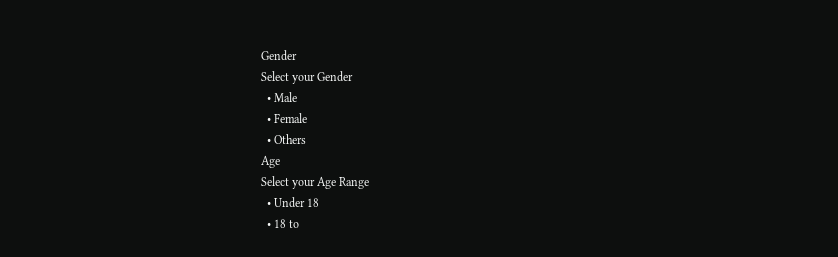Gender
Select your Gender
  • Male
  • Female
  • Others
Age
Select your Age Range
  • Under 18
  • 18 to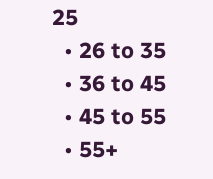25
  • 26 to 35
  • 36 to 45
  • 45 to 55
  • 55+